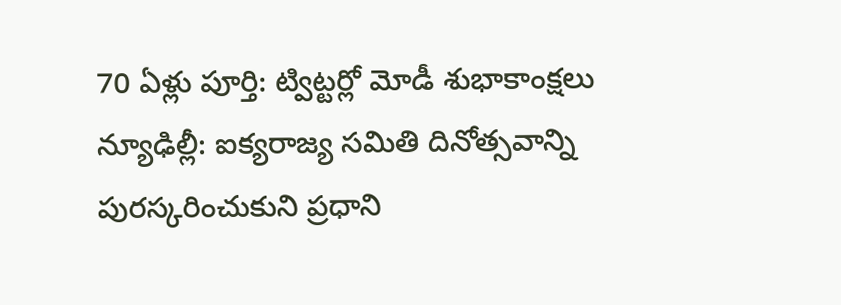70 ఏళ్లు పూర్తి: ట్విట్టర్లో మోడీ శుభాకాంక్షలు
న్యూఢిల్లీ: ఐక్యరాజ్య సమితి దినోత్సవాన్ని పురస్కరించుకుని ప్రధాని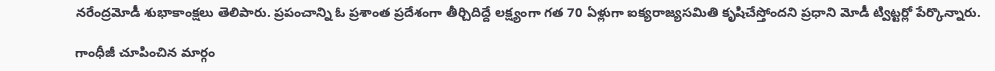నరేంద్రమోడీ శుభాకాంక్షలు తెలిపారు. ప్రపంచాన్ని ఓ ప్రశాంత ప్రదేశంగా తీర్చిదిద్దే లక్ష్యంగా గత 70 ఏళ్లుగా ఐక్యరాజ్యసమితి కృషిచేస్తోందని ప్రధాని మోడీ ట్విట్టర్లో పేర్కొన్నారు.

గాంధీజీ చూపించిన మార్గం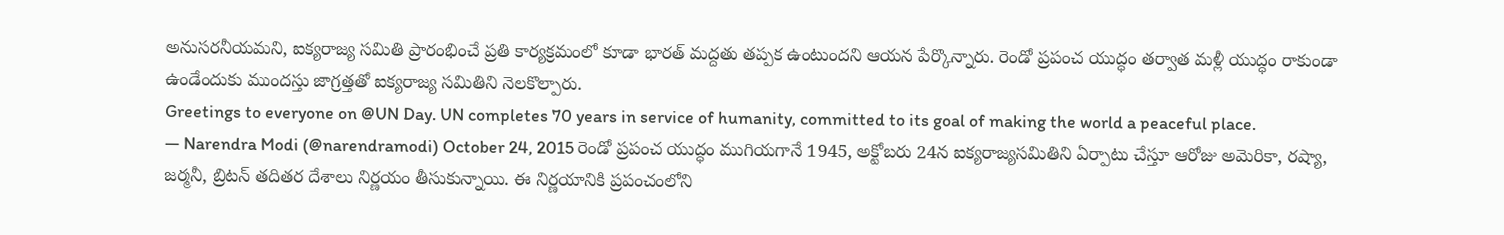అనుసరనీయమని, ఐక్యరాజ్య సమితి ప్రారంభించే ప్రతి కార్యక్రమంలో కూడా భారత్ మద్దతు తప్పక ఉంటుందని ఆయన పేర్కొన్నారు. రెండో ప్రపంచ యుద్ధం తర్వాత మళ్లీ యుద్ధం రాకుండా ఉండేందుకు ముందస్తు జాగ్రత్తతో ఐక్యరాజ్య సమితిని నెలకొల్పారు.
Greetings to everyone on @UN Day. UN completes 70 years in service of humanity, committed to its goal of making the world a peaceful place.
— Narendra Modi (@narendramodi) October 24, 2015 రెండో ప్రపంచ యుద్ధం ముగియగానే 1945, అక్టోబరు 24న ఐక్యరాజ్యసమితిని ఏర్పాటు చేస్తూ ఆరోజు అమెరికా, రష్యా, జర్మనీ, బ్రిటన్ తదితర దేశాలు నిర్ణయం తీసుకున్నాయి. ఈ నిర్ణయానికి ప్రపంచంలోని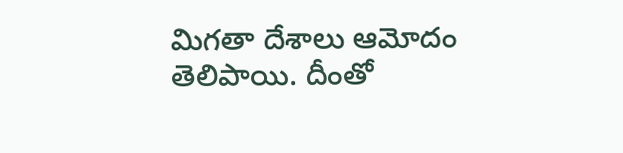మిగతా దేశాలు ఆమోదం తెలిపాయి. దీంతో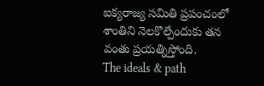ఐక్యరాజ్య సమితి ప్రపంచంలో శాంతిని నెలకొల్పేందుకు తన వంతు ప్రయత్నిస్తోంది.
The ideals & path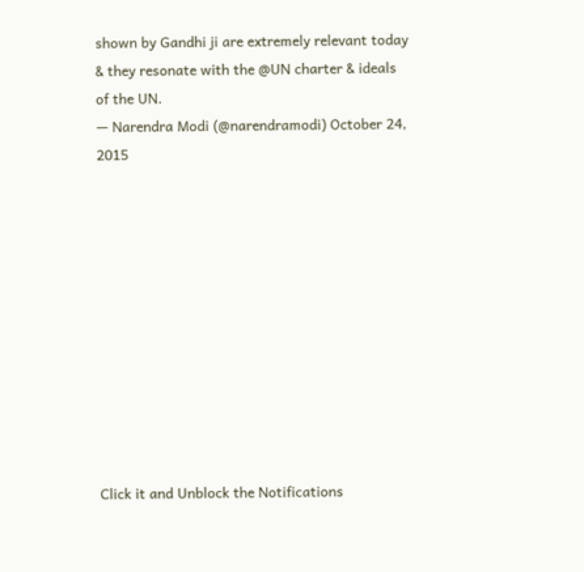shown by Gandhi ji are extremely relevant today & they resonate with the @UN charter & ideals of the UN.
— Narendra Modi (@narendramodi) October 24, 2015











Click it and Unblock the Notifications